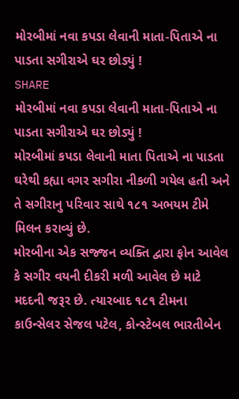મોરબીમાં નવા કપડા લેવાની માતા-પિતાએ ના પાડતા સગીરાએ ઘર છોડ્યું !
SHARE
મોરબીમાં નવા કપડા લેવાની માતા-પિતાએ ના પાડતા સગીરાએ ઘર છોડ્યું !
મોરબીમાં કપડા લેવાની માતા પિતાએ ના પાડતા ઘરેથી કહ્યા વગર સગીરા નીકળી ગયેલ હતી અને તે સગીરાનુ પરિવાર સાથે ૧૮૧ અભયમ ટીમે મિલન કરાવ્યું છે.
મોરબીના એક સજ્જન વ્યક્તિ દ્વારા ફોન આવેલ કે સગીર વયની દીકરી મળી આવેલ છે માટે મદદની જરૂર છે. ત્યારબાદ ૧૮૧ ટીમના કાઉન્સેલર સેજલ પટેલ, કોન્સ્ટેબલ ભારતીબેન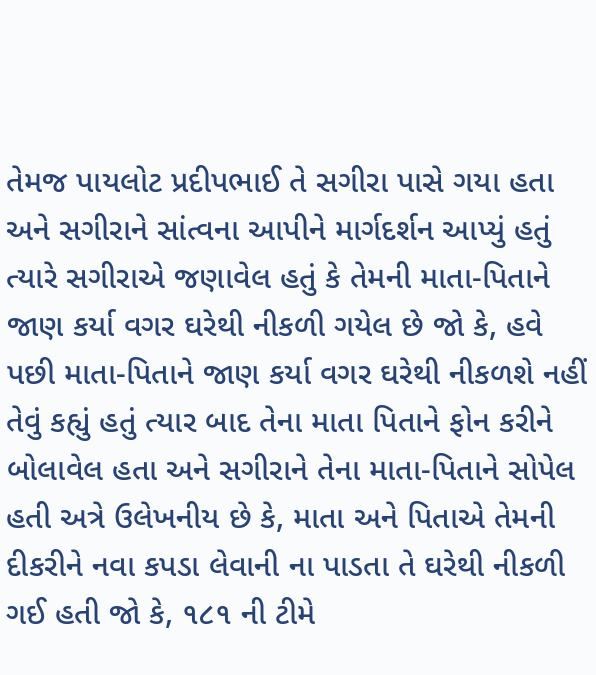તેમજ પાયલોટ પ્રદીપભાઈ તે સગીરા પાસે ગયા હતા અને સગીરાને સાંત્વના આપીને માર્ગદર્શન આપ્યું હતું ત્યારે સગીરાએ જણાવેલ હતું કે તેમની માતા-પિતાને જાણ કર્યા વગર ઘરેથી નીકળી ગયેલ છે જો કે, હવે પછી માતા-પિતાને જાણ કર્યા વગર ઘરેથી નીકળશે નહીં તેવું કહ્યું હતું ત્યાર બાદ તેના માતા પિતાને ફોન કરીને બોલાવેલ હતા અને સગીરાને તેના માતા-પિતાને સોપેલ હતી અત્રે ઉલેખનીય છે કે, માતા અને પિતાએ તેમની દીકરીને નવા કપડા લેવાની ના પાડતા તે ઘરેથી નીકળી ગઈ હતી જો કે, ૧૮૧ ની ટીમે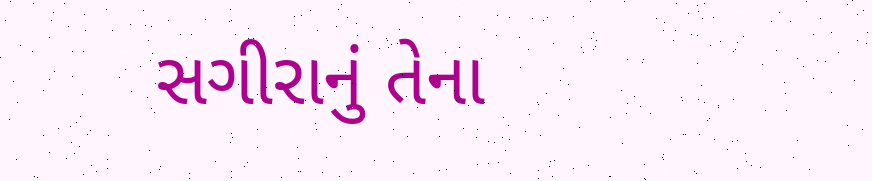સગીરાનું તેના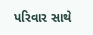પરિવાર સાથે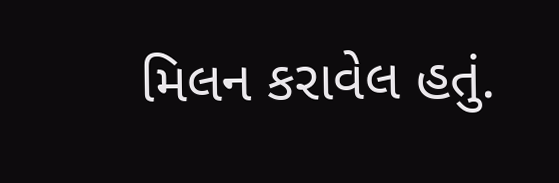મિલન કરાવેલ હતું.